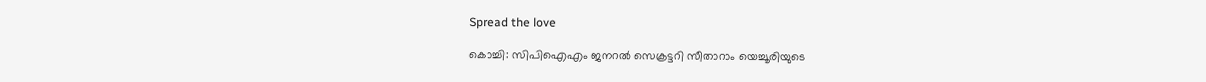Spread the love

കൊച്ചി: സിപിഐഎം ജനറല്‍ സെക്രട്ടറി സീതാറാം യെച്ചൂരിയുടെ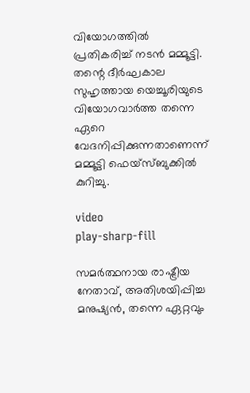വിയോഗത്തില്‍ പ്രതികരിച്ച് നടന്‍ മമ്മൂട്ടി. തന്റെ ദീര്‍ഘകാല സുഹൃത്തായ യെച്ചൂരിയുടെ വിയോഗവാര്‍ത്ത തന്നെ ഏറെ വേദനിപ്പിക്കുന്നതാണെന്ന് മമ്മൂട്ടി ഫെയ്സ്ബുക്കില്‍ കുറിച്ചു.

video
play-sharp-fill

സമര്‍ത്ഥനായ രാഷ്ട്രീയ നേതാവ്, അതിശയിപ്പിച്ച മനുഷ്യന്‍, തന്നെ ഏറ്റവും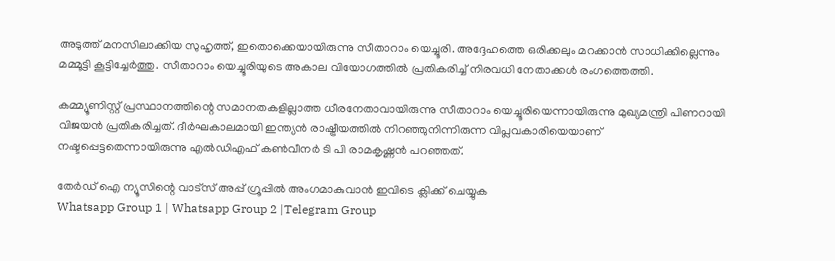അടുത്ത് മനസിലാക്കിയ സുഹൃത്ത്, ഇതൊക്കെയായിരുന്നു സീതാറാം യെച്ചൂരി. അദ്ദേഹത്തെ ഒരിക്കലും മറക്കാന്‍ സാധിക്കില്ലെന്നും മമ്മൂട്ടി കൂട്ടിച്ചേര്‍ത്തു. സീതാറാം യെച്ചൂരിയുടെ അകാല വിയോഗത്തില്‍ പ്രതികരിച്ച് നിരവധി നേതാക്കള്‍ രംഗത്തെത്തി.

കമ്മ്യൂണിസ്റ്റ് പ്രസ്ഥാനത്തിന്റെ സമാനതകളില്ലാത്ത ധീരനേതാവായിരുന്നു സീതാറാം യെച്ചൂരിയെന്നായിരുന്നു മുഖ്യമന്ത്രി പിണറായി വിജയന്‍ പ്രതികരിച്ചത്. ദീര്‍ഘകാലമായി ഇന്ത്യന്‍ രാഷ്ട്രീയത്തില്‍ നിറഞ്ഞുനിന്നിരുന്ന വിപ്ലവകാരിയെയാണ് നഷ്ടപ്പെട്ടതെന്നായിരുന്നു എല്‍ഡിഎഫ് കണ്‍വീനര്‍ ടി പി രാമകൃഷ്ണന്‍ പറഞ്ഞത്.

തേർഡ് ഐ ന്യൂസിന്റെ വാട്സ് അപ്പ് ഗ്രൂപ്പിൽ അംഗമാകുവാൻ ഇവിടെ ക്ലിക്ക് ചെയ്യുക
Whatsapp Group 1 | Whatsapp Group 2 |Telegram Group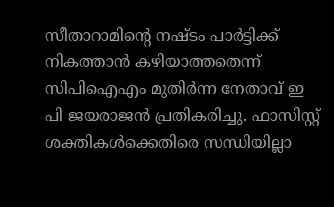സീതാറാമിന്റെ നഷ്ടം പാര്‍ട്ടിക്ക് നികത്താന്‍ കഴിയാത്തതെന്ന് സിപിഐഎം മുതിര്‍ന്ന നേതാവ് ഇ പി ജയരാജന്‍ പ്രതികരിച്ചു. ഫാസിസ്റ്റ് ശക്തികള്‍ക്കെതിരെ സന്ധിയില്ലാ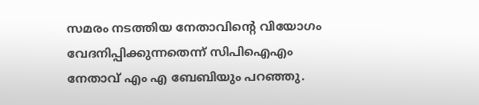സമരം നടത്തിയ നേതാവിന്റെ വിയോഗം വേദനിപ്പിക്കുന്നതെന്ന് സിപിഐഎം നേതാവ് എം എ ബേബിയും പറഞ്ഞു.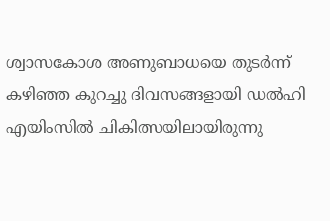ശ്വാസകോശ അണുബാധയെ തുടര്‍ന്ന് കഴിഞ്ഞ കുറച്ചു ദിവസങ്ങളായി ഡല്‍ഹി എയിംസില്‍ ചികിത്സയിലായിരുന്നു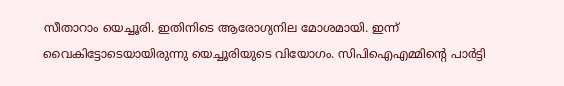സീതാറാം യെച്ചൂരി. ഇതിനിടെ ആരോഗ്യനില മോശമായി. ഇന്ന് വൈകിട്ടോടെയായിരുന്നു യെച്ചൂരിയുടെ വിയോഗം. സിപിഐഎമ്മിന്റെ പാര്‍ട്ടി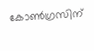കോണ്‍ഗ്രസിന്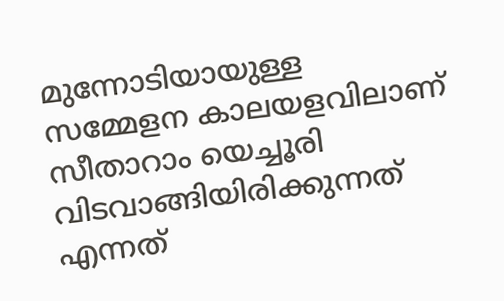മുന്നോടിയായുള്ള സമ്മേളന കാലയളവിലാണ് സീതാറാം യെച്ചൂരി വിടവാങ്ങിയിരിക്കുന്നത് എന്നത്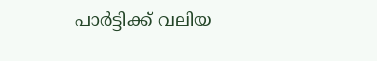പാര്‍ട്ടിക്ക് വലിയ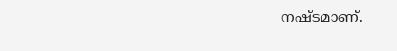നഷ്ടമാണ്.